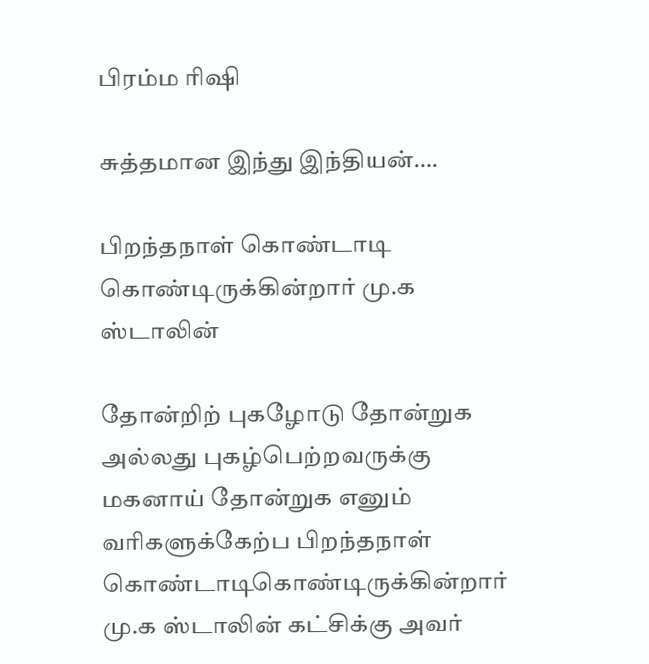பிரம்ம ரிஷி

சுத்தமான இந்து இந்தியன்….

பிறந்தநாள் கொண்டாடி கொண்டிருக்கின்றார் மு.க ஸ்டாலின்

தோன்றிற் புகழோடு தோன்றுக அல்லது புகழ்பெற்றவருக்கு மகனாய் தோன்றுக‌ எனும் வரிகளுக்கேற்ப பிறந்தநாள் கொண்டாடிகொண்டிருக்கின்றார் மு.க ஸ்டாலின் கட்சிக்கு அவர்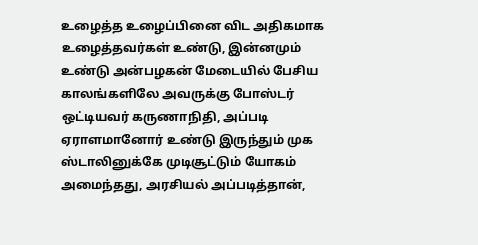உழைத்த உழைப்பினை விட அதிகமாக உழைத்தவர்கள் உண்டு, இன்னமும் உண்டு அன்பழகன் மேடையில் பேசிய காலங்களிலே அவருக்கு போஸ்டர் ஒட்டியவர் கருணாநிதி, அப்படி ஏராளமானோர் உண்டு இருந்தும் முக ஸ்டாலினுக்கே முடிசூட்டும் யோகம் அமைந்தது, அரசியல் அப்படித்தான்,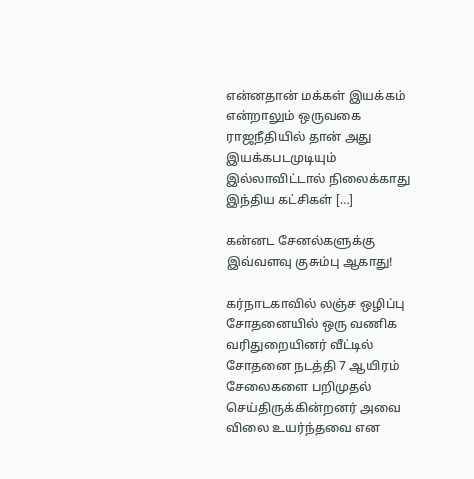என்னதான் மக்கள் இயக்கம் என்றாலும் ஒருவகை ராஜநீதியில் தான் அது இயக்கபடமுடியும் இல்லாவிட்டால் நிலைக்காது இந்திய கட்சிகள் […]

கன்னட சேனல்களுக்கு இவ்வளவு குசும்பு ஆகாது!

கர்நாடகாவில் லஞ்ச ஒழிப்பு சோதனையில் ஒரு வணிக வரிதுறையினர் வீட்டில் சோதனை நடத்தி 7 ஆயிரம் சேலைகளை பறிமுதல் செய்திருக்கின்றனர் அவை விலை உயர்ந்தவை என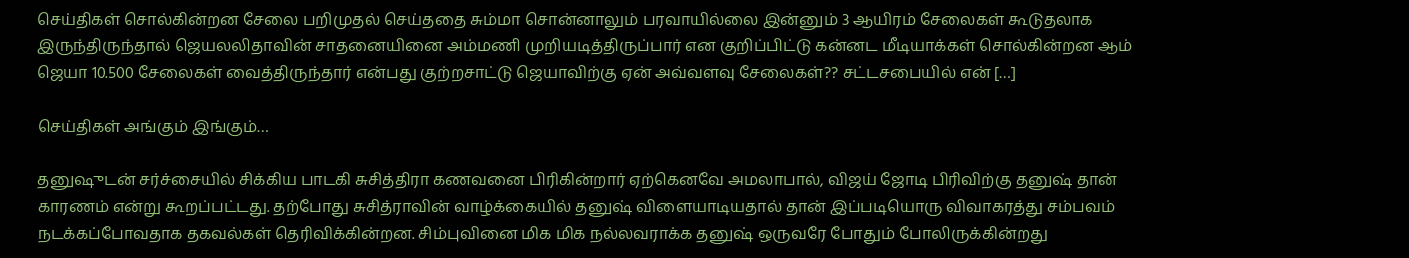செய்திகள் சொல்கின்றன‌ சேலை பறிமுதல் செய்ததை சும்மா சொன்னாலும் பரவாயில்லை இன்னும் 3 ஆயிரம் சேலைகள் கூடுதலாக இருந்திருந்தால் ஜெயலலிதாவின் சாதனையினை அம்மணி முறியடித்திருப்பார் என குறிப்பிட்டு கன்னட மீடியாக்கள் சொல்கின்றன‌ ஆம் ஜெயா 10.500 சேலைகள் வைத்திருந்தார் என்பது குற்றசாட்டு ஜெயாவிற்கு ஏன் அவ்வளவு சேலைகள்?? சட்டசபையில் என் […]

செய்திகள் அங்கும் இங்கும்…

தனுஷுடன் சர்ச்சையில் சிக்கிய பாடகி சுசித்திரா கணவனை பிரிகின்றார் ஏற்கெனவே அமலாபால், விஜய் ஜோடி பிரிவிற்கு தனுஷ் தான் காரணம் என்று கூறப்பட்டது. தற்போது சுசித்ராவின் வாழ்க்கையில் தனுஷ் விளையாடியதால் தான் இப்படியொரு விவாகரத்து சம்பவம் நடக்கப்போவதாக தகவல்கள் தெரிவிக்கின்றன. சிம்புவினை மிக மிக நல்லவராக்க தனுஷ் ஒருவரே போதும் போலிருக்கின்றது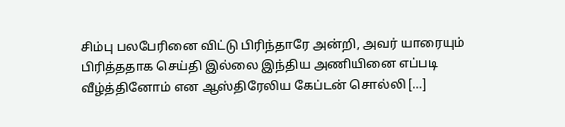சிம்பு பலபேரினை விட்டு பிரிந்தாரே அன்றி, அவர் யாரையும் பிரித்ததாக செய்தி இல்லை இந்திய அணியினை எப்படி வீழ்த்தினோம் என ஆஸ்திரேலிய கேப்டன் சொல்லி […]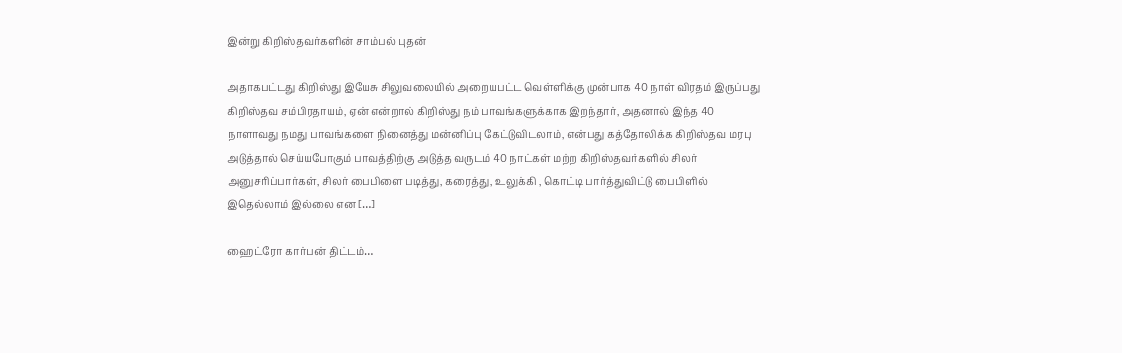இன்று கிறிஸ்தவர்களின் சாம்பல் புதன்

அதாகபட்டது கிறிஸ்து இயேசு சிலுவலையில் அறையபட்ட வெள்ளிக்கு முன்பாக 40 நாள் விரதம் இருப்பது கிறிஸ்தவ சம்பிரதாயம், ஏன் என்றால் கிறிஸ்து நம் பாவங்களுக்காக இறந்தார், அதனால் இந்த 40 நாளாவது நமது பாவங்களை நினைத்து மன்னிப்பு கேட்டுவிடலாம், என்பது கத்தோலிக்க கிறிஸ்தவ மரபு அடுத்தால் செய்யபோகும் பாவத்திற்கு அடுத்த வருடம் 40 நாட்கள் மற்ற கிறிஸ்தவர்களில் சிலர் அனுசரிப்பார்கள், சிலர் பைபிளை படித்து, கரைத்து, உலுக்கி , கொட்டி பார்த்துவிட்டு பைபிளில் இதெல்லாம் இல்லை என […]

ஹைட்ரோ கார்பன் திட்டம்…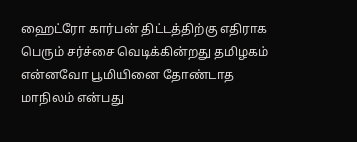ஹைட்ரோ கார்பன் திட்டத்திற்கு எதிராக பெரும் சர்ச்சை வெடிக்கின்றது தமிழகம் என்னவோ பூமியினை தோண்டாத மாநிலம் என்பது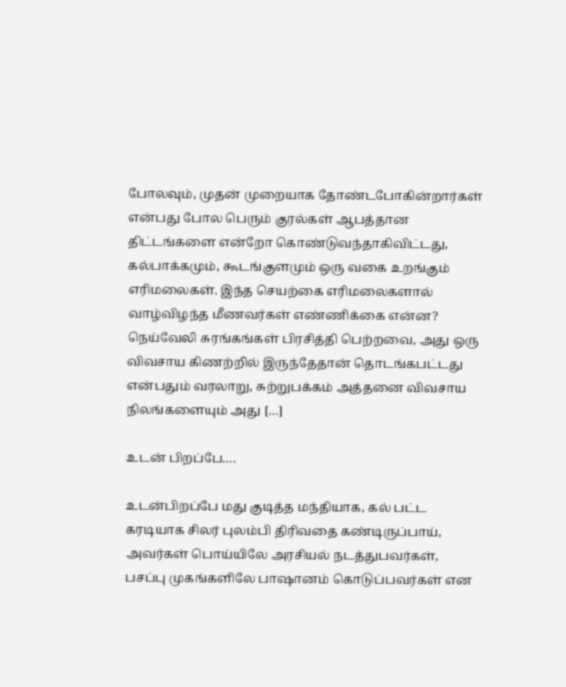போலவும், முதன் முறையாக தோண்டபோகின்றார்கள் என்பது போல பெரும் குரல்கள் ஆபத்தான திட்டங்களை என்றோ கொண்டுவந்தாகிவிட்டது, கல்பாக்கமும், கூடங்குளமும் ஒரு வகை உறங்கும் எரிமலைகள். இந்த செயற்கை எரிமலைகளால் வாழ்விழந்த மீணவர்கள் எண்ணிக்கை என்ன? நெய்வேலி சுரங்கங்கள் பிரசித்தி பெற்றவை, அது ஒரு விவசாய கிணற்றில் இருந்தேதான் தொடங்கபட்டது என்பதும் வரலாறு, சுற்றுபக்கம் அத்தனை விவசாய நிலங்களையும் அது […]

உடன் பிறப்பே….

உடன்பிறப்பே மது குடித்த மந்தியாக, கல் பட்ட கரடியாக‌ சிலர் புலம்பி திரிவதை கண்டிருப்பாய், அவர்கள் பொய்யிலே அரசியல் நடத்துபவர்கள், பசப்பு முகங்களிலே பாஷானம் கொடுப்பவர்கள் என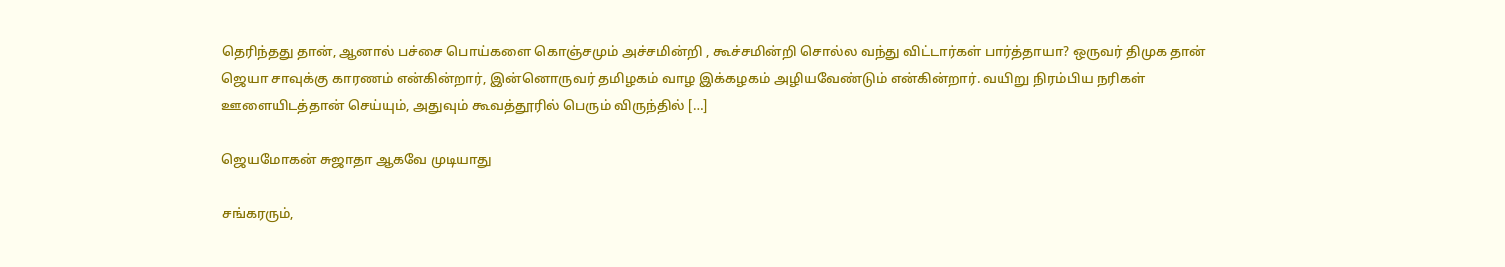தெரிந்தது தான், ஆனால் பச்சை பொய்களை கொஞ்சமும் அச்சமின்றி , கூச்சமின்றி சொல்ல‌ வந்து விட்டார்கள் பார்த்தாயா? ஒருவர் திமுக தான் ஜெயா சாவுக்கு காரணம் என்கின்றார், இன்னொருவர் தமிழகம் வாழ இக்கழகம் அழியவேண்டும் என்கின்றார். வயிறு நிரம்பிய நரிகள் ஊளையிடத்தான் செய்யும், அதுவும் கூவத்தூரில் பெரும் விருந்தில் […]

ஜெயமோகன் சுஜாதா ஆகவே முடியாது

சங்கரரும்,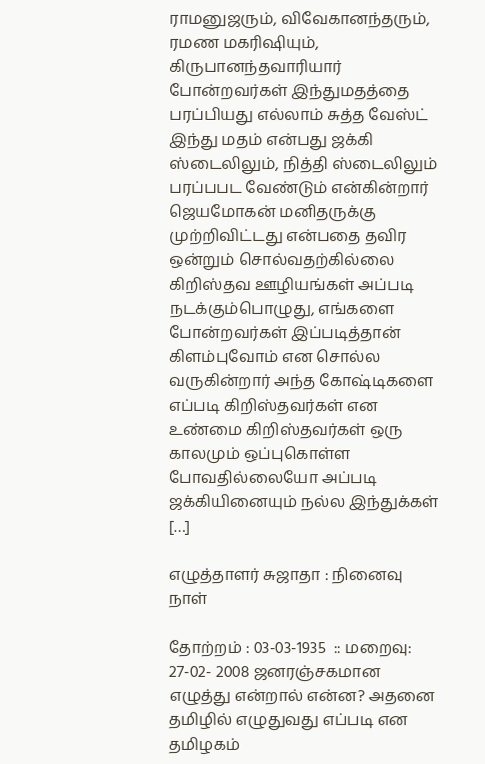ராமனுஜரும், விவேகானந்தரும், ரமண மகரிஷியும், கிருபானந்தவாரியார் போன்றவர்கள் இந்துமதத்தை பரப்பியது எல்லாம் சுத்த வேஸ்ட் இந்து மதம் என்பது ஜக்கி ஸ்டைலிலும், நித்தி ஸ்டைலிலும் பரப்பபட வேண்டும் என்கின்றார் ஜெயமோகன் மனிதருக்கு முற்றிவிட்டது என்பதை தவிர ஒன்றும் சொல்வதற்கில்லை கிறிஸ்தவ ஊழியங்கள் அப்படி நடக்கும்பொழுது, எங்களை போன்றவர்கள் இப்படித்தான் கிளம்புவோம் என சொல்ல வருகின்றார் அந்த கோஷ்டிகளை எப்படி கிறிஸ்தவர்கள் என உண்மை கிறிஸ்தவர்கள் ஒரு காலமும் ஒப்புகொள்ள போவதில்லையோ அப்படி ஜக்கியினையும் நல்ல இந்துக்கள் […]

எழுத்தாளர் சுஜாதா : நினைவு நாள்

தோற்றம் : 03-03-1935  :: மறைவு:  27-02- 2008 ஜனரஞ்சகமான எழுத்து என்றால் என்ன? அதனை தமிழில் எழுதுவது எப்படி என தமிழகம்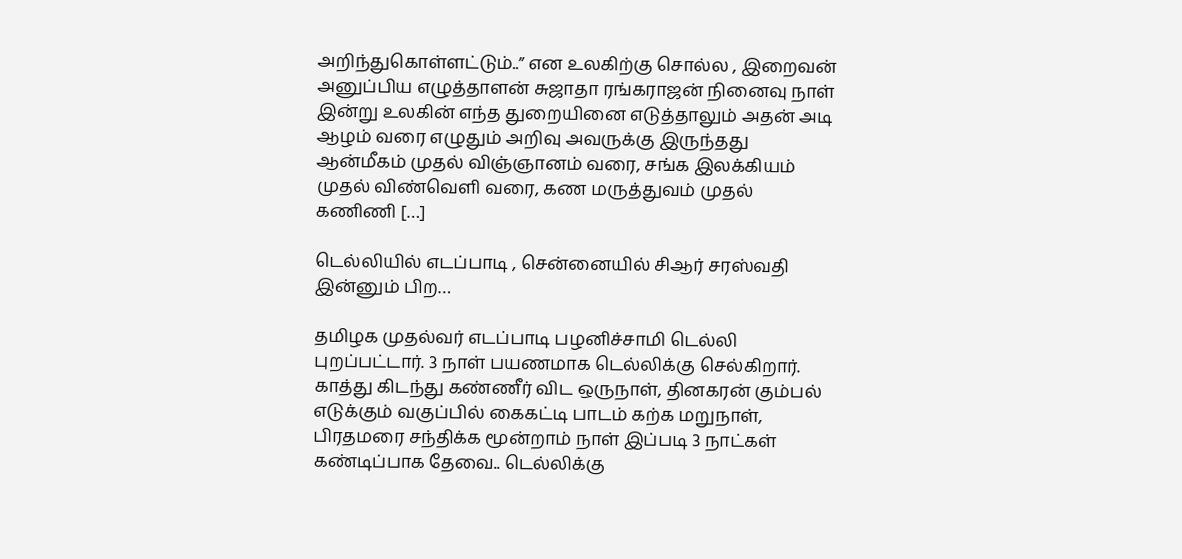அறிந்துகொள்ளட்டும்..” என‌ உலகிற்கு சொல்ல , இறைவன் அனுப்பிய எழுத்தாளன் சுஜாதா ரங்கராஜன் நினைவு நாள் இன்று உலகின் எந்த துறையினை எடுத்தாலும் அதன் அடி ஆழம் வரை எழுதும் அறிவு அவருக்கு இருந்தது ஆன்மீகம் முதல் விஞ்ஞானம் வரை, சங்க இலக்கியம் முதல் விண்வெளி வரை, கண மருத்துவம் முதல் கணிணி […]

டெல்லியில் எடப்பாடி , சென்னையில் சிஆர் சரஸ்வதி இன்னும் பிற…

தமிழக முதல்வர் எடப்பாடி பழனிச்சாமி டெல்லி புறப்பட்டார். 3 நாள் பயணமாக டெல்லிக்கு செல்கிறார். காத்து கிடந்து கண்ணீர் விட ஒருநாள், தினகரன் கும்பல் எடுக்கும் வகுப்பில் கைகட்டி பாடம் கற்க மறுநாள், பிரதமரை சந்திக்க மூன்றாம் நாள் இப்படி 3 நாட்கள் கண்டிப்பாக தேவை.. டெல்லிக்கு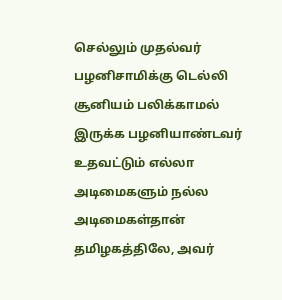செல்லும் முதல்வர் பழனிசாமிக்கு டெல்லி சூனியம் பலிக்காமல் இருக்க பழனியாண்டவர் உதவட்டும் எல்லா அடிமைகளும் நல்ல அடிமைகள்தான் தமிழகத்திலே, அவர்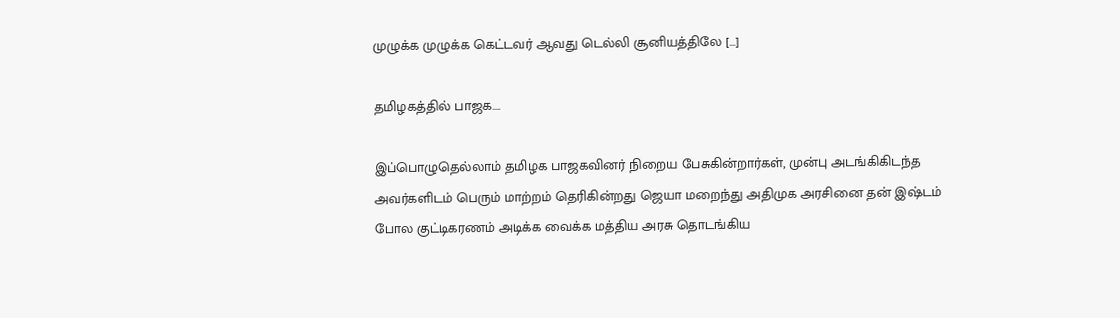முழுக்க முழுக்க கெட்டவர் ஆவது டெல்லி சூனியத்திலே […]

தமிழகத்தில் பாஜக….

இப்பொழுதெல்லாம் தமிழக பாஜகவினர் நிறைய பேசுகின்றார்கள், முன்பு அடங்கிகிடந்த அவர்களிடம் பெரும் மாற்றம் தெரிகின்றது ஜெயா மறைந்து அதிமுக அரசினை தன் இஷ்டம் போல குட்டிகரணம் அடிக்க வைக்க மத்திய அரசு தொடங்கிய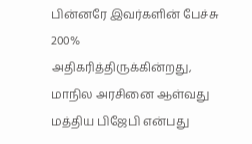பின்னரே இவர்களின் பேச்சு 200% அதிகரித்திருக்கின்றது, மாநில அரசினை ஆள்வது மத்திய பிஜேபி என்பது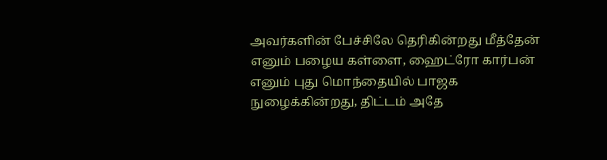அவர்களின் பேச்சிலே தெரிகின்றது மீத்தேன் எனும் பழைய கள்ளை, ஹைட்ரோ கார்பன் எனும் புது மொந்தையில் பாஜக நுழைக்கின்றது, திட்டம் அதே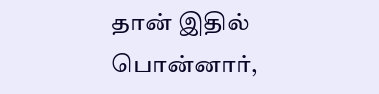தான் இதில் பொன்னார்,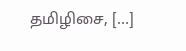தமிழிசை, […]